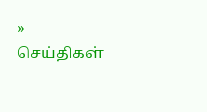» செய்திகள்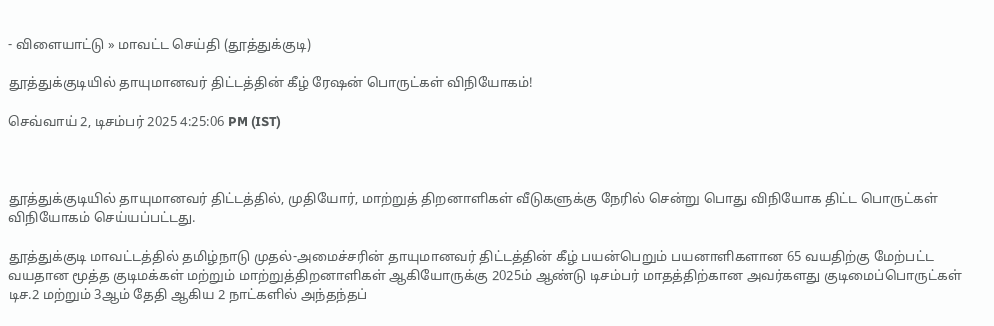- விளையாட்டு » மாவட்ட செய்தி (தூத்துக்குடி)

தூத்துக்குடியில் தாயுமானவர் திட்டத்தின் கீழ் ரேஷன் பொருட்கள் விநியோகம்!

செவ்வாய் 2, டிசம்பர் 2025 4:25:06 PM (IST)



தூத்துக்குடியில் தாயுமானவர் திட்டத்தில், முதியோர், மாற்றுத் திறனாளிகள் வீடுகளுக்கு நேரில் சென்று பொது விநியோக திட்ட பொருட்கள் விநியோகம் செய்யப்பட்டது.

தூத்துக்குடி மாவட்டத்தில் தமிழ்நாடு முதல்-அமைச்சரின் தாயுமானவர் திட்டத்தின் கீழ் பயன்பெறும் பயனாளிகளான 65 வயதிற்கு மேற்பட்ட வயதான மூத்த குடிமக்கள் மற்றும் மாற்றுத்திறனாளிகள் ஆகியோருக்கு 2025ம் ஆண்டு டிசம்பர் மாதத்திற்கான அவர்களது குடிமைப்பொருட்கள் டிச.2 மற்றும் 3ஆம் தேதி ஆகிய 2 நாட்களில் அந்தந்தப்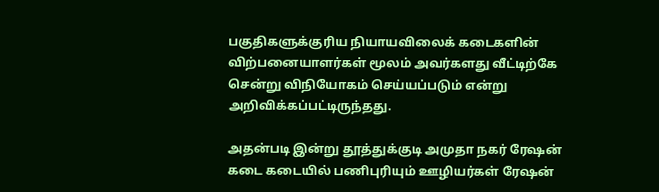பகுதிகளுக்குரிய நியாயவிலைக் கடைகளின் விற்பனையாளர்கள் மூலம் அவர்களது வீட்டிற்கே சென்று விநியோகம் செய்யப்படும் என்று அறிவிக்கப்பட்டிருந்தது.

அதன்படி இன்று தூத்துக்குடி அமுதா நகர் ரேஷன் கடை கடையில் பணிபுரியும் ஊழியர்கள் ரேஷன்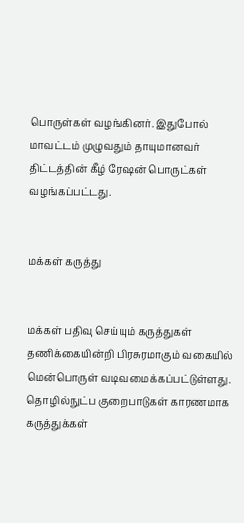பொருள்கள் வழங்கினர். இதுபோல் மாவட்டம் முழுவதும் தாயுமானவர் திட்டத்தின் கீழ் ரேஷன் பொருட்கள் வழங்கப்பட்டது.


மக்கள் கருத்து


மக்கள் பதிவு செய்யும் கருத்துகள் தணிக்கையின்றி பிரசுரமாகும் வகையில் மென்பொருள் வடிவமைக்கப்பட்டுள்ளது. தொழில்நுட்ப குறைபாடுகள் காரணமாக கருத்துக்கள்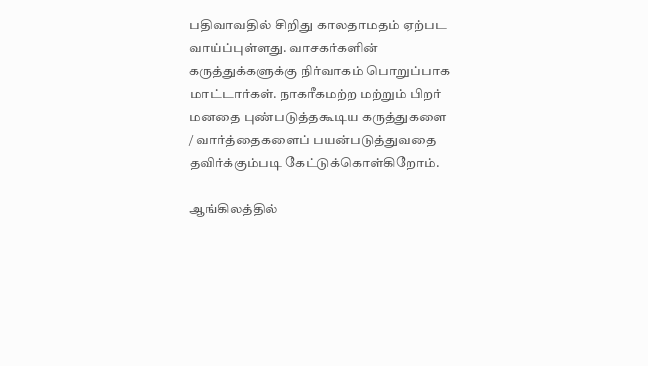பதிவாவதில் சிறிது காலதாமதம் ஏற்பட வாய்ப்புள்ளது. வாசகர்களின் கருத்துக்களுக்கு நிர்வாகம் பொறுப்பாக மாட்டார்கள். நாகரீகமற்ற மற்றும் பிறர் மனதை புண்படுத்தகூடிய கருத்துகளை / வார்த்தைகளைப் பயன்படுத்துவதை தவிர்க்கும்படி கேட்டுக்கொள்கிறோம்.

ஆங்கிலத்தில்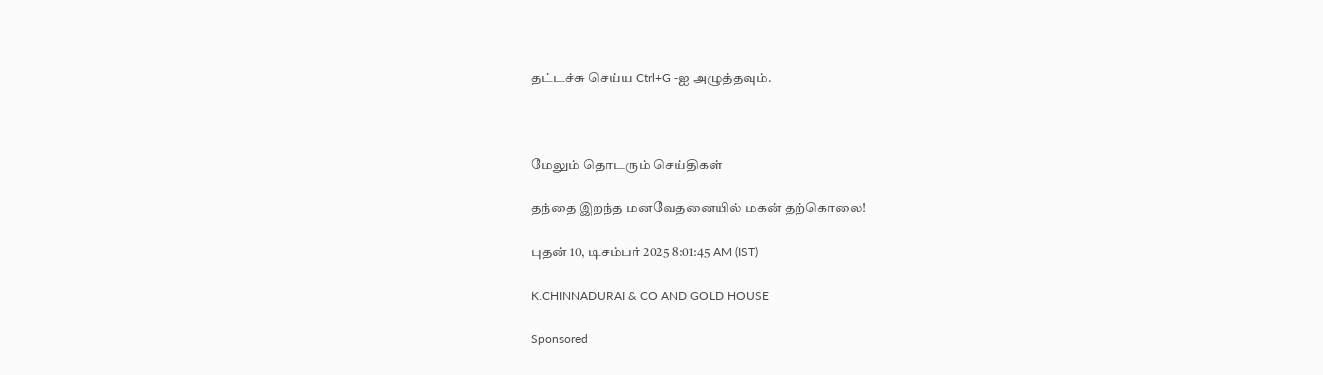தட்டச்சு செய்ய Ctrl+G -ஐ அழுத்தவும்.



மேலும் தொடரும் செய்திகள்

தந்தை இறந்த மனவேதனையில் மகன் தற்கொலை!

புதன் 10, டிசம்பர் 2025 8:01:45 AM (IST)

K.CHINNADURAI & CO AND GOLD HOUSE

Sponsored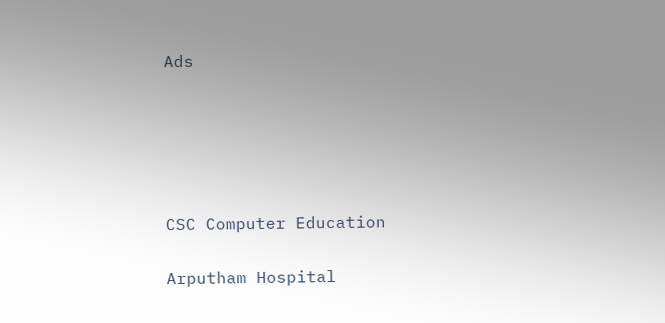Ads





CSC Computer Education

Arputham Hospital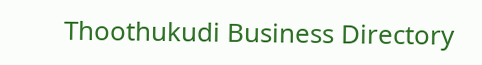Thoothukudi Business Directory